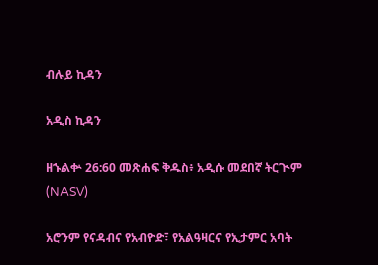ብሉይ ኪዳን

አዲስ ኪዳን

ዘኁልቍ 26:60 መጽሐፍ ቅዱስ፥ አዲሱ መደበኛ ትርጒም (NASV)

አሮንም የናዳብና የአብዮድ፣ የአልዓዛርና የኢታምር አባት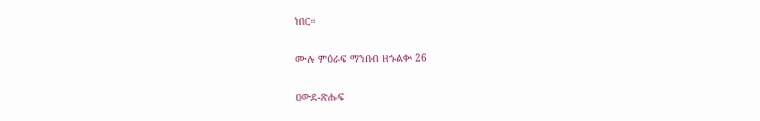ነበር።

ሙሉ ምዕራፍ ማንበብ ዘኁልቍ 26

ዐውደ-ጽሑፍ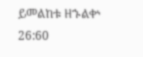ይመልከቱ ዘኁልቍ 26:60